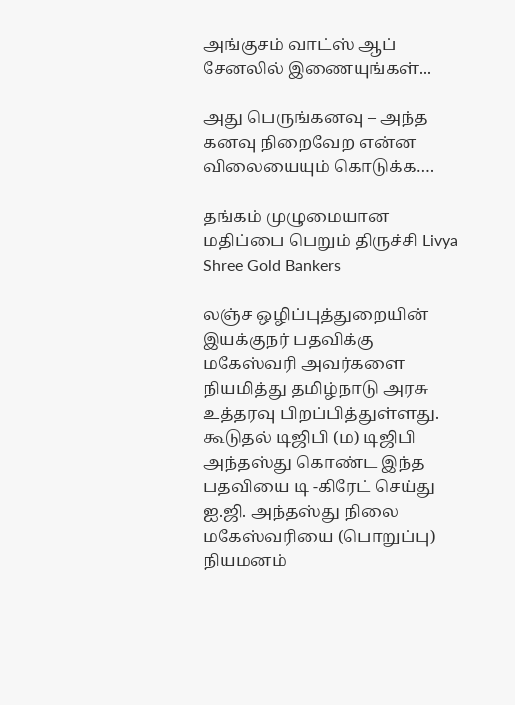அங்குசம் வாட்ஸ் ஆப் சேனலில் இணையுங்கள்...

அது பெருங்கனவு – அந்த கனவு நிறைவேற என்ன விலையையும் கொடுக்க….

தங்கம் முழுமையான மதிப்பை பெறும் திருச்சி Livya Shree Gold Bankers

லஞ்ச ஒழிப்புத்துறையின் இயக்குநர் பதவிக்கு மகேஸ்வரி அவர்களை நியமித்து தமிழ்நாடு அரசு உத்தரவு பிறப்பித்துள்ளது. கூடுதல் டிஜிபி (ம) டிஜிபி அந்தஸ்து கொண்ட இந்த பதவியை டி -கிரேட் செய்து ஐ.ஜி. அந்தஸ்து நிலை மகேஸ்வரியை (பொறுப்பு) நியமனம்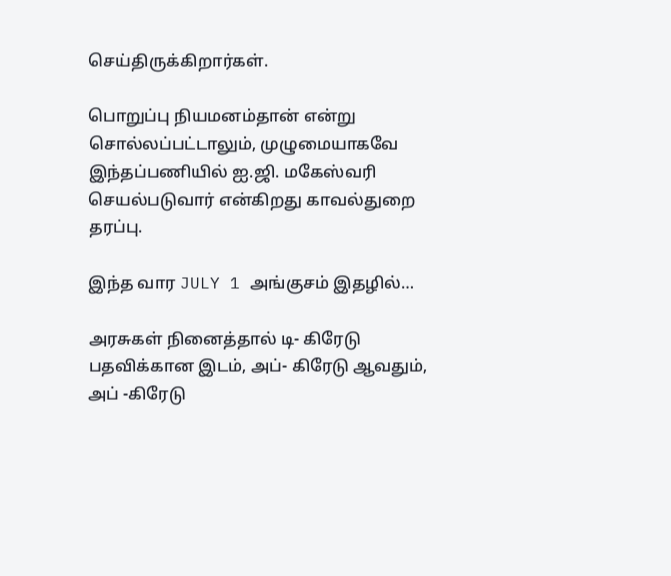செய்திருக்கிறார்கள்.

பொறுப்பு நியமனம்தான் என்று சொல்லப்பட்டாலும், முழுமையாகவே இந்தப்பணியில் ஐ.ஜி. மகேஸ்வரி செயல்படுவார் என்கிறது காவல்துறை தரப்பு.

இந்த வார JULY 1 அங்குசம் இதழில்…

அரசுகள் நினைத்தால் டி- கிரேடு பதவிக்கான இடம், அப்- கிரேடு ஆவதும், அப் -கிரேடு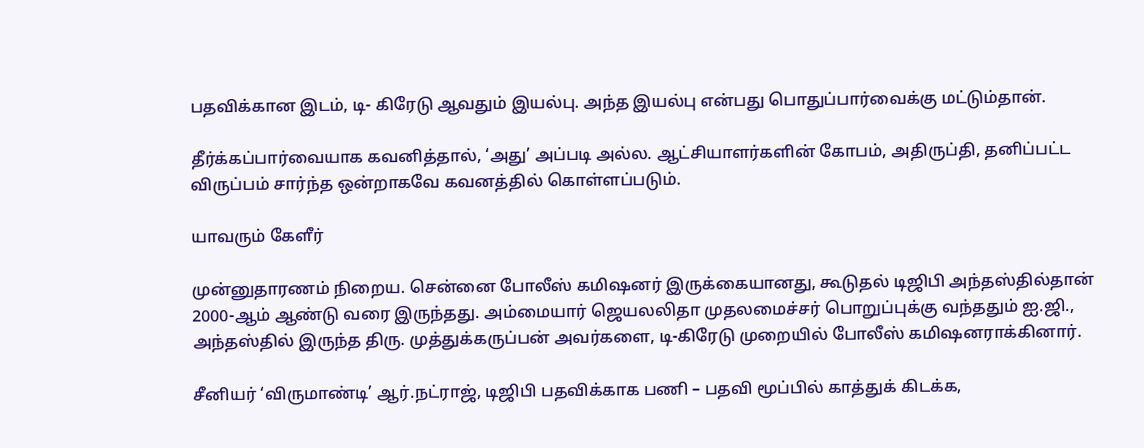பதவிக்கான இடம், டி- கிரேடு ஆவதும் இயல்பு. அந்த இயல்பு என்பது பொதுப்பார்வைக்கு மட்டும்தான்.

தீர்க்கப்பார்வையாக கவனித்தால், ‘அது’ அப்படி அல்ல. ஆட்சியாளர்களின் கோபம், அதிருப்தி, தனிப்பட்ட விருப்பம் சார்ந்த ஒன்றாகவே கவனத்தில் கொள்ளப்படும்.

யாவரும் கேளீர்

முன்னுதாரணம் நிறைய. சென்னை போலீஸ் கமிஷனர் இருக்கையானது, கூடுதல் டிஜிபி அந்தஸ்தில்தான் 2000-ஆம் ஆண்டு வரை இருந்தது. அம்மையார் ஜெயலலிதா முதலமைச்சர் பொறுப்புக்கு வந்ததும் ஐ.ஜி., அந்தஸ்தில் இருந்த திரு. முத்துக்கருப்பன் அவர்களை, டி-கிரேடு முறையில் போலீஸ் கமிஷனராக்கினார்.

சீனியர் ‘விருமாண்டி’ ஆர்.நட்ராஜ், டிஜிபி பதவிக்காக பணி – பதவி மூப்பில் காத்துக் கிடக்க,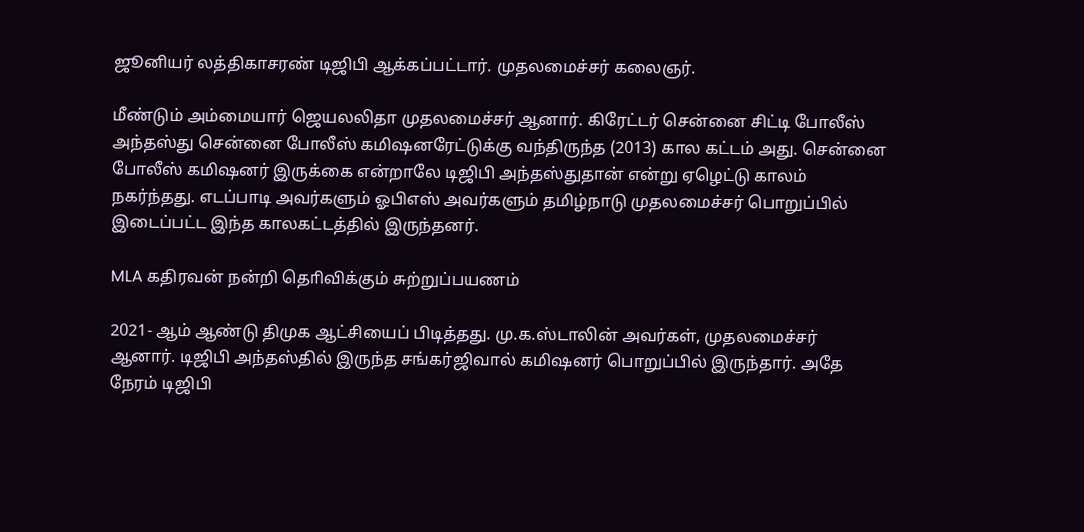ஜூனியர் லத்திகாசரண் டிஜிபி ஆக்கப்பட்டார். முதலமைச்சர் கலைஞர்.

மீண்டும் அம்மையார் ஜெயலலிதா முதலமைச்சர் ஆனார். கிரேட்டர் சென்னை சிட்டி போலீஸ் அந்தஸ்து சென்னை போலீஸ் கமிஷனரேட்டுக்கு வந்திருந்த (2013) கால கட்டம் அது. சென்னை போலீஸ் கமிஷனர் இருக்கை என்றாலே டிஜிபி அந்தஸ்துதான் என்று ஏழெட்டு காலம் நகர்ந்தது. எடப்பாடி அவர்களும் ஓபிஎஸ் அவர்களும் தமிழ்நாடு முதலமைச்சர் பொறுப்பில் இடைப்பட்ட இந்த காலகட்டத்தில் இருந்தனர்.

MLA கதிரவன் நன்றி தொிவிக்கும் சுற்றுப்பயணம்

2021- ஆம் ஆண்டு திமுக ஆட்சியைப் பிடித்தது. மு.க.ஸ்டாலின் அவர்கள், முதலமைச்சர் ஆனார். டிஜிபி அந்தஸ்தில் இருந்த சங்கர்ஜிவால் கமிஷனர் பொறுப்பில் இருந்தார். அதே நேரம் டிஜிபி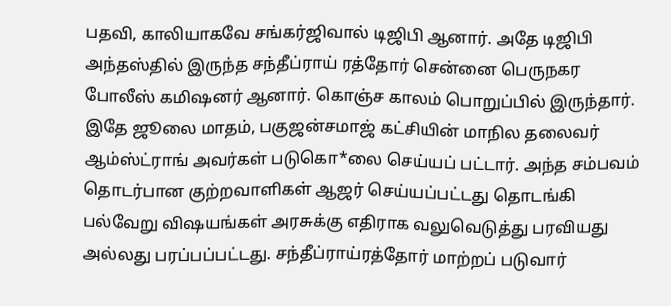பதவி, காலியாகவே சங்கர்ஜிவால் டிஜிபி ஆனார். அதே டிஜிபி அந்தஸ்தில் இருந்த சந்தீப்ராய் ரத்தோர் சென்னை பெருநகர போலீஸ் கமிஷனர் ஆனார். கொஞ்ச காலம் பொறுப்பில் இருந்தார். இதே ஜூலை மாதம், பகுஜன்சமாஜ் கட்சியின் மாநில தலைவர் ஆம்ஸ்ட்ராங் அவர்கள் படுகொ*லை செய்யப் பட்டார். அந்த சம்பவம் தொடர்பான குற்றவாளிகள் ஆஜர் செய்யப்பட்டது தொடங்கி பல்வேறு விஷயங்கள் அரசுக்கு எதிராக வலுவெடுத்து பரவியது அல்லது பரப்பப்பட்டது. சந்தீப்ராய்ரத்தோர் மாற்றப் படுவார்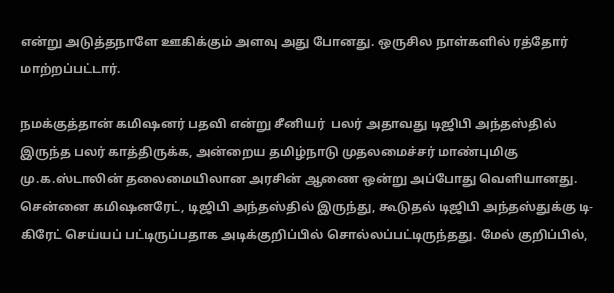என்று அடுத்தநாளே ஊகிக்கும் அளவு அது போனது. ஒருசில நாள்களில் ரத்தோர் மாற்றப்பட்டார்.

நமக்குத்தான் கமிஷனர் பதவி என்று சீனியர்  பலர் அதாவது டிஜிபி அந்தஸ்தில் இருந்த பலர் காத்திருக்க, அன்றைய தமிழ்நாடு முதலமைச்சர் மாண்புமிகு மு.க.ஸ்டாலின் தலைமையிலான அரசின் ஆணை ஒன்று அப்போது வெளியானது. சென்னை கமிஷனரேட், டிஜிபி அந்தஸ்தில் இருந்து, கூடுதல் டிஜிபி அந்தஸ்துக்கு டி-கிரேட் செய்யப் பட்டிருப்பதாக அடிக்குறிப்பில் சொல்லப்பட்டிருந்தது. மேல் குறிப்பில்,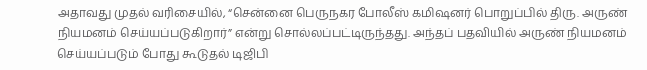அதாவது முதல் வரிசையில், “சென்னை பெருநகர போலீஸ் கமிஷனர் பொறுப்பில் திரு. அருண் நியமனம் செய்யப்படுகிறார்” என்று சொல்லப்பட்டிருந்தது. அந்தப் பதவியில் அருண் நியமனம் செய்யப்படும் போது கூடுதல் டிஜிபி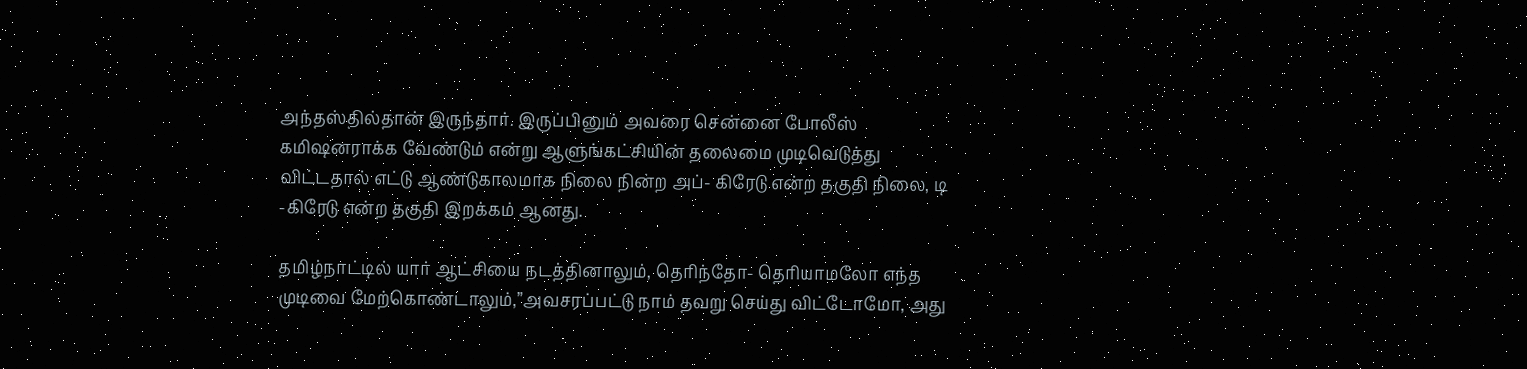அந்தஸ்தில்தான் இருந்தார். இருப்பினும் அவரை சென்னை போலீஸ் கமிஷனராக்க வேண்டும் என்று ஆளுங்கட்சியின் தலைமை முடிவெடுத்து விட்டதால் எட்டு ஆண்டுகாலமாக நிலை நின்ற அப்- கிரேடு என்ற தகுதி நிலை, டி -கிரேடு என்ற தகுதி இறக்கம் ஆனது.

தமிழ்நாட்டில் யார் ஆட்சியை நடத்தினாலும், தெரிந்தோ- தெரியாமலோ எந்த முடிவை மேற்கொண்டாலும்,”அவசரப்பட்டு நாம் தவறு செய்து விட்டோமோ, அது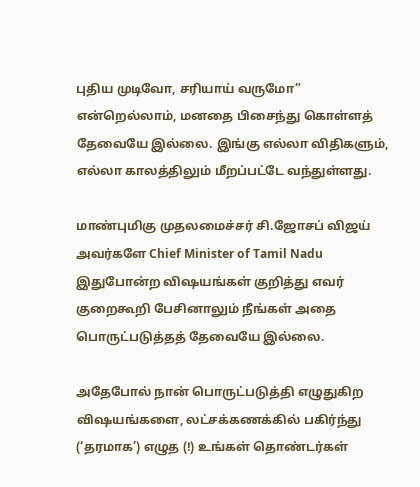புதிய முடிவோ, சரியாய் வருமோ” என்றெல்லாம், மனதை பிசைந்து கொள்ளத் தேவையே இல்லை. இங்கு எல்லா விதிகளும், எல்லா காலத்திலும் மீறப்பட்டே வந்துள்ளது.

மாண்புமிகு முதலமைச்சர் சி.ஜோசப் விஜய் அவர்களே Chief Minister of Tamil Nadu  இதுபோன்ற விஷயங்கள் குறித்து எவர் குறைகூறி பேசினாலும் நீங்கள் அதை பொருட்படுத்தத் தேவையே இல்லை.

அதேபோல் நான் பொருட்படுத்தி எழுதுகிற விஷயங்களை, லட்சக்கணக்கில் பகிர்ந்து (‘தரமாக’) எழுத (!) உங்கள் தொண்டர்கள்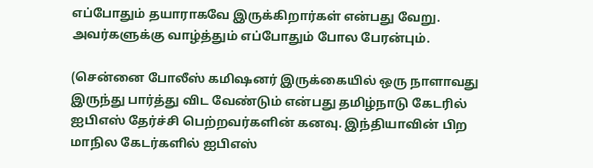எப்போதும் தயாராகவே இருக்கிறார்கள் என்பது வேறு. அவர்களுக்கு வாழ்த்தும் எப்போதும் போல பேரன்பும்.

(சென்னை போலீஸ் கமிஷனர் இருக்கையில் ஒரு நாளாவது இருந்து பார்த்து விட வேண்டும் என்பது தமிழ்நாடு கேடரில் ஐபிஎஸ் தேர்ச்சி பெற்றவர்களின் கனவு. இந்தியாவின் பிற மாநில கேடர்களில் ஐபிஎஸ்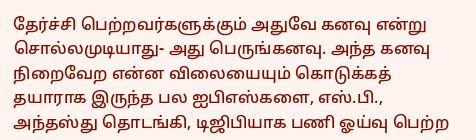தேர்ச்சி பெற்றவர்களுக்கும் அதுவே கனவு என்று சொல்லமுடியாது- அது பெருங்கனவு. அந்த கனவு நிறைவேற என்ன விலையையும் கொடுக்கத் தயாராக இருந்த பல ஐபிஎஸ்களை, எஸ்.பி., அந்தஸ்து தொடங்கி, டிஜிபியாக பணி ஓய்வு பெற்ற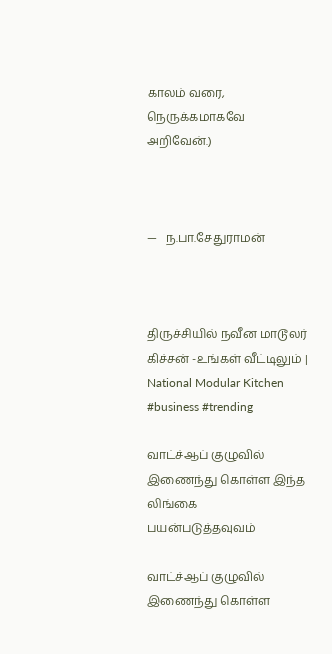காலம் வரை, நெருக்கமாகவே அறிவேன்.)



—   ந.பா.சேதுராமன்



திருச்சியில் நவீன மாடூலர் கிச்சன் -உங்கள் வீட்டிலும் | National Modular Kitchen #business #trending

வாட்ச்ஆப் குழுவில் இணைந்து கொள்ள இந்த லிங்கை பயன்படுத்தவுவம்

வாட்ச்ஆப் குழுவில் இணைந்து கொள்ள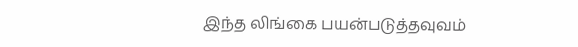இந்த லிங்கை பயன்படுத்தவுவம்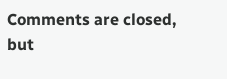Comments are closed, but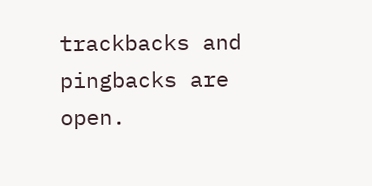trackbacks and pingbacks are open.